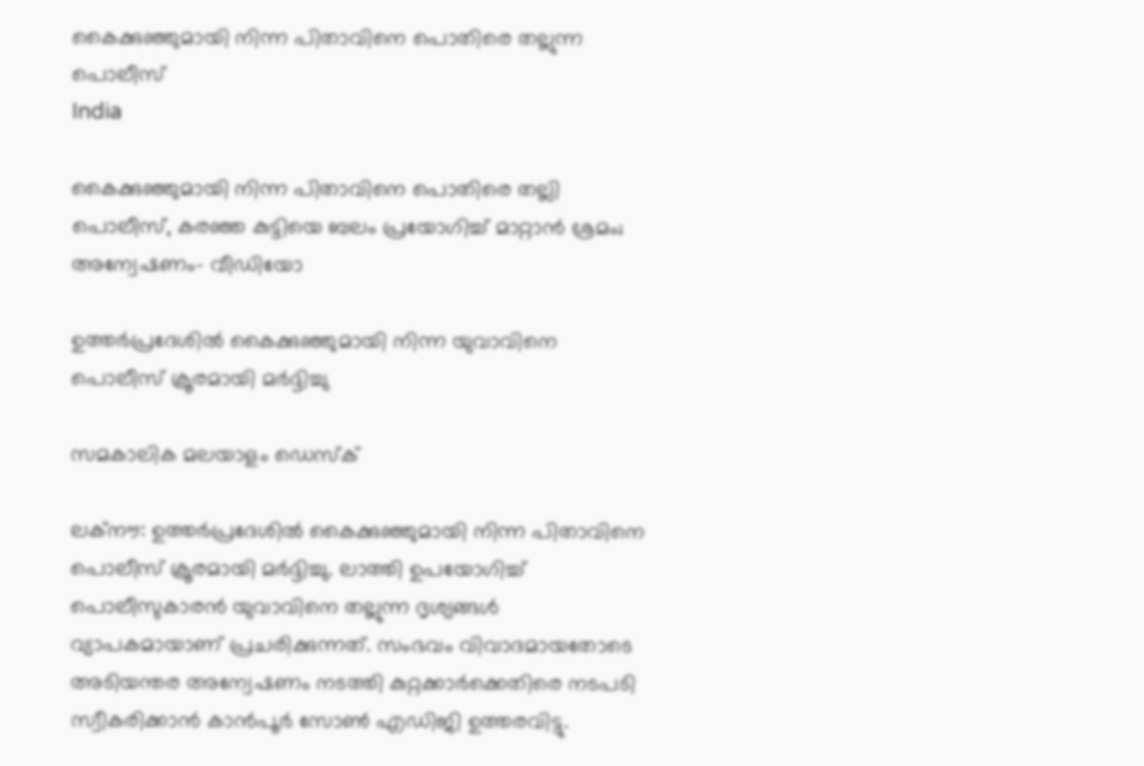കൈക്കുഞ്ഞുമായി നിന്ന പിതാവിനെ പൊതിരെ തല്ലുന്ന പൊലീസ്
India

കൈക്കുഞ്ഞുമായി നിന്ന പിതാവിനെ പൊതിരെ തല്ലി പൊലീസ്, കരഞ്ഞ കുട്ടിയെ ബലം പ്രയോഗിച്ച് മാറ്റാന്‍ ശ്രമം; അന്വേഷണം- വീഡിയോ

ഉത്തര്‍പ്രദേശില്‍ കൈക്കുഞ്ഞുമായി നിന്ന യുവാവിനെ പൊലീസ് ക്രൂരമായി മര്‍ദ്ദിച്ചു

സമകാലിക മലയാളം ഡെസ്ക്

ലക്‌നൗ: ഉത്തര്‍പ്രദേശില്‍ കൈക്കുഞ്ഞുമായി നിന്ന പിതാവിനെ പൊലീസ് ക്രൂരമായി മര്‍ദ്ദിച്ചു. ലാത്തി ഉപയോഗിച്ച് പൊലീസുകാരന്‍ യുവാവിനെ തല്ലുന്ന ദൃശ്യങ്ങള്‍ വ്യാപകമായാണ് പ്രചരിക്കുന്നത്. സംഭവം വിവാദമായതോടെ അടിയന്തര അന്വേഷണം നടത്തി കുറ്റക്കാര്‍ക്കെതിരെ നടപടി സ്വീകരിക്കാന്‍ കാന്‍പൂര്‍ സോണ്‍ എഡിജി ഉത്തരവിട്ടു.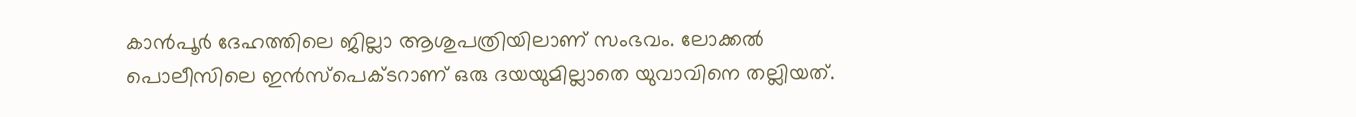കാന്‍പൂര്‍ ദേഹത്തിലെ ജില്ലാ ആശുപത്രിയിലാണ് സംഭവം. ലോക്കല്‍ പൊലീസിലെ ഇന്‍സ്‌പെക്ടറാണ് ഒരു ദയയുമില്ലാതെ യുവാവിനെ തല്ലിയത്.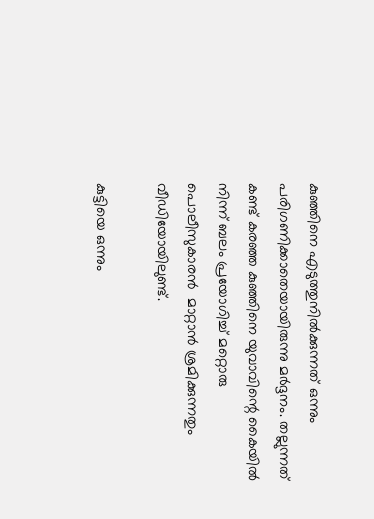കുഞ്ഞിനെ എടുത്തുനില്‍ക്കുന്നത് ഒന്നും പരിഗണിക്കാതെയായിരുന്നു മര്‍ദ്ദനം. തല്ലുന്നത് കണ്ട് കരഞ്ഞ കുഞ്ഞിനെ യുവാവിന്റെ കൈയില്‍ നിന്ന് ബലം പ്രയോഗിച്ച് മറ്റൊരു പൊലീസുകാരന്‍  മാറ്റാന്‍ ശ്രമിക്കുന്നതും  വീഡിയോയിലുണ്ട്.

കുട്ടിയെ ഒന്നും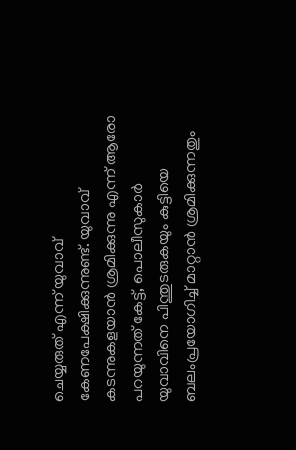ചെയ്യരുത് എന്ന് യുവാവ് കേണപേക്ഷിക്കുന്നുണ്ട്. യുവാവ് കടന്നുകളയാന്‍ ശ്രമിക്കുന്നു എന്ന് ആരോ പറയുന്നത് കേട്ട്, പൊലീസുകാര്‍ യുവാവിനെ പിന്തുടരുകയും കുട്ടിയെ ബലംപ്രയോഗിച്ച് മാറ്റാന്‍ ശ്രമിക്കുന്നതും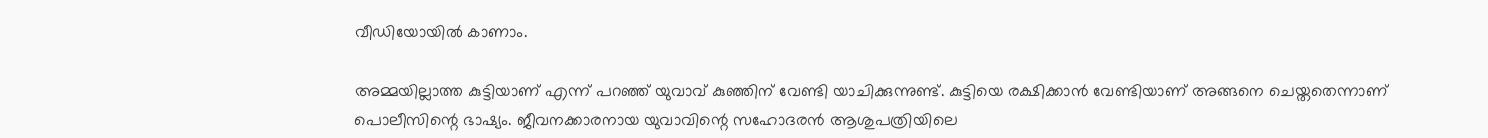വീഡിയോയില്‍ കാണാം.

അമ്മയില്ലാത്ത കുട്ടിയാണ് എന്ന് പറഞ്ഞ് യുവാവ് കുഞ്ഞിന് വേണ്ടി യാചിക്കുന്നുണ്ട്. കുട്ടിയെ രക്ഷിക്കാന്‍ വേണ്ടിയാണ് അങ്ങനെ ചെയ്തതെന്നാണ് പൊലീസിന്റെ ഭാഷ്യം. ജീവനക്കാരനായ യുവാവിന്റെ സഹോദരന്‍ ആശുപത്രിയിലെ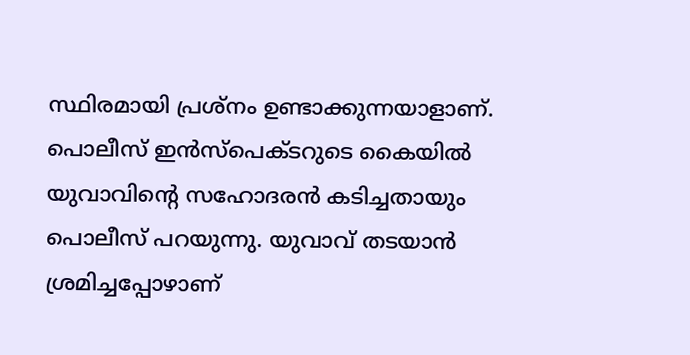സ്ഥിരമായി പ്രശ്‌നം ഉണ്ടാക്കുന്നയാളാണ്. പൊലീസ് ഇന്‍സ്‌പെക്ടറുടെ കൈയില്‍ യുവാവിന്റെ സഹോദരന്‍ കടിച്ചതായും പൊലീസ് പറയുന്നു. യുവാവ് തടയാന്‍ ശ്രമിച്ചപ്പോഴാണ്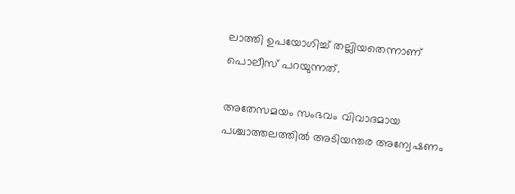ലാത്തി ഉപയോഗിച്ച് തല്ലിയതെന്നാണ് പൊലീസ് പറയുന്നത്.

അതേസമയം സംഭവം വിവാദമായ പശ്ചാത്തലത്തില്‍ അടിയന്തര അന്വേഷണം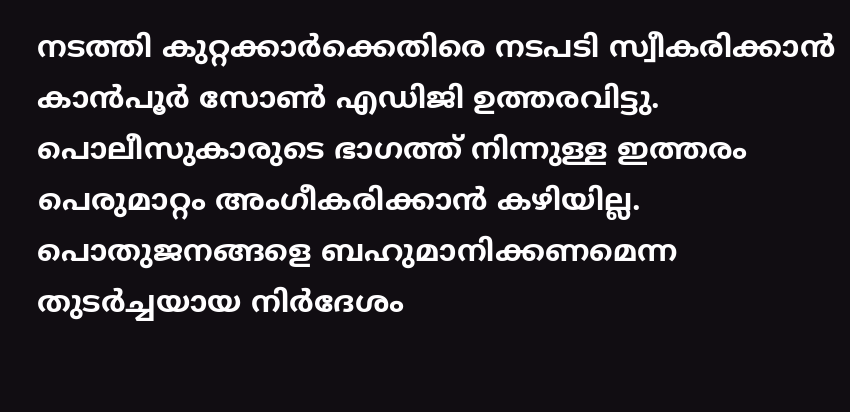നടത്തി കുറ്റക്കാര്‍ക്കെതിരെ നടപടി സ്വീകരിക്കാന്‍ കാന്‍പൂര്‍ സോണ്‍ എഡിജി ഉത്തരവിട്ടു. പൊലീസുകാരുടെ ഭാഗത്ത് നിന്നുള്ള ഇത്തരം പെരുമാറ്റം അംഗീകരിക്കാന്‍ കഴിയില്ല. പൊതുജനങ്ങളെ ബഹുമാനിക്കണമെന്ന തുടര്‍ച്ചയായ നിര്‍ദേശം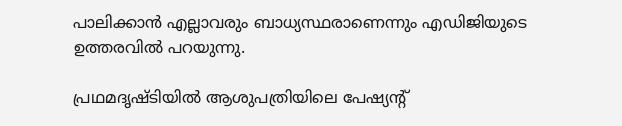പാലിക്കാന്‍ എല്ലാവരും ബാധ്യസ്ഥരാണെന്നും എഡിജിയുടെ ഉത്തരവില്‍ പറയുന്നു.

പ്രഥമദൃഷ്ടിയില്‍ ആശുപത്രിയിലെ പേഷ്യന്റ്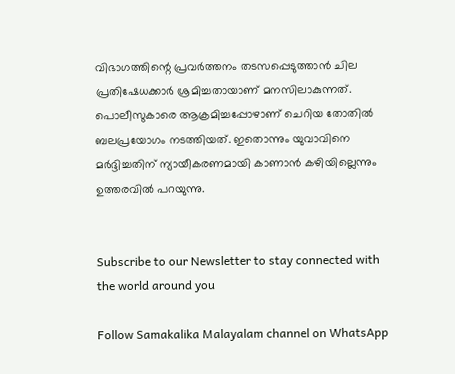വിഭാഗത്തിന്റെ പ്രവര്‍ത്തനം തടസപ്പെടുത്താന്‍ ചില പ്രതിഷേധക്കാര്‍ ശ്രമിച്ചതായാണ് മനസിലാകുന്നത്. പൊലീസുകാരെ ആക്രമിച്ചപ്പോഴാണ് ചെറിയ തോതില്‍ ബലപ്രയോഗം നടത്തിയത്. ഇതൊന്നും യുവാവിനെ മര്‍ദ്ദിച്ചതിന് ന്യായീകരണമായി കാണാന്‍ കഴിയില്ലെന്നും ഉത്തരവില്‍ പറയുന്നു.


Subscribe to our Newsletter to stay connected with the world around you

Follow Samakalika Malayalam channel on WhatsApp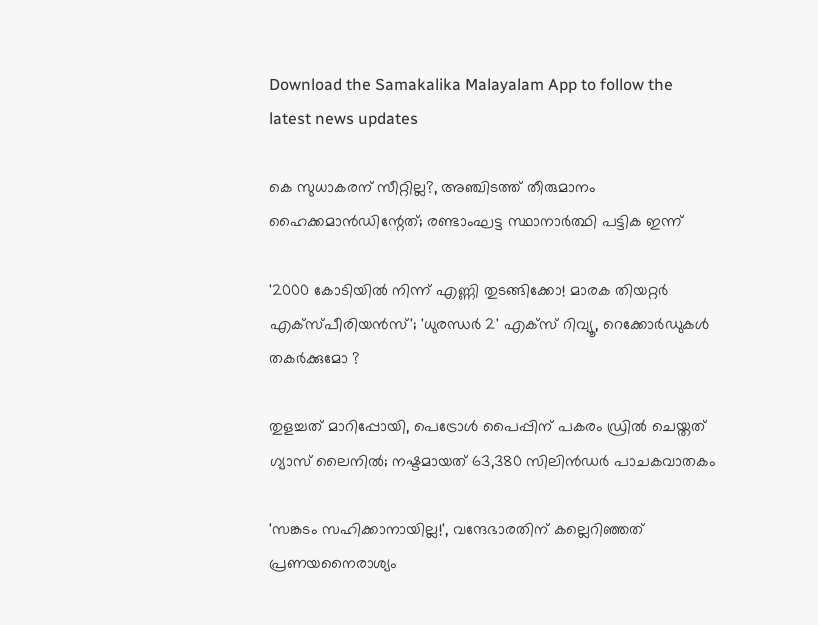Download the Samakalika Malayalam App to follow the latest news updates

കെ സുധാകരന് സീറ്റില്ല?, അഞ്ചിടത്ത് തീരുമാനം ഹൈക്കമാന്‍ഡിന്റേത്; രണ്ടാംഘട്ട സ്ഥാനാര്‍ത്ഥി പട്ടിക ഇന്ന്

'2000 കോടിയിൽ നിന്ന് എണ്ണി തുടങ്ങിക്കോ! മാരക തിയറ്റർ എക്സ്പീരിയൻസ്'; 'ധുരന്ധർ 2' എക്സ് റിവ്യൂ, റെക്കോർഡുകൾ തകർക്കുമോ ?

തുളച്ചത് മാറിപ്പോയി, പെട്രോൾ പൈപ്പിന് പകരം ഡ്രില്‍ ചെയ്തത് ഗ്യാസ് ലൈനിൽ; നഷ്ടമായത് 63,380 സിലിൻഡര്‍ പാചകവാതകം

'സങ്കടം സഹിക്കാനായില്ല!', വന്ദേഭാരതിന് കല്ലെറിഞ്ഞത് പ്രണയനൈരാശ്യം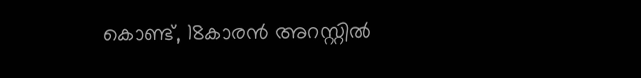കൊണ്ട്, 18കാരൻ അറസ്റ്റിൽ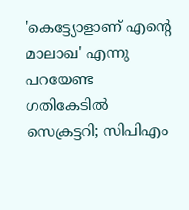'കെട്ട്യോളാണ് എന്റെ മാലാഖ' എന്നു പറയേണ്ട ഗതികേടിൽ സെക്രട്ടറി; സിപിഎം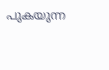പുകയുന്ന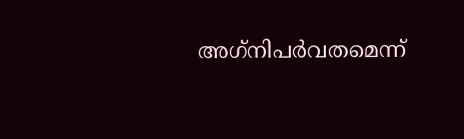അഗ്‌നിപർവതമെന്ന്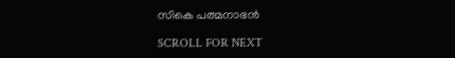സികെ പത്മനാഭൻ

SCROLL FOR NEXT